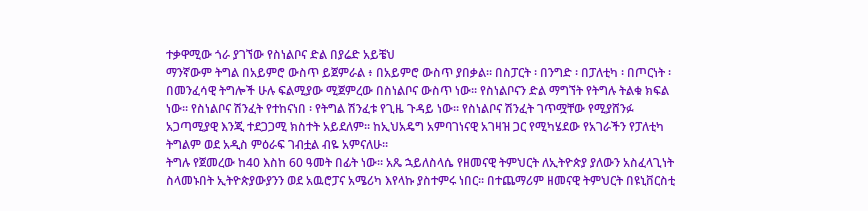ተቃዋሚው ጎራ ያገኘው የስነልቦና ድል በያሬድ አይቼህ
ማንኛውም ትግል በአይምሮ ውስጥ ይጀምራል ፥ በአይምሮ ውስጥ ያበቃል። በስፓርት ፡ በንግድ ፡ በፓለቲካ ፡ በጦርነት ፡ በመንፈሳዊ ትግሎች ሁሉ ፍልሚያው ሚጀምረው በስነልቦና ውስጥ ነው። የስነልቦናን ድል ማግኘት የትግሉ ትልቁ ክፍል ነው። የስነልቦና ሽንፈት የተከናነበ ፡ የትግል ሽንፈቱ የጊዜ ጉዳይ ነው። የስነልቦና ሽንፈት ገጥሟቸው የሚያሸንፉ አጋጣሚያዊ እንጂ ተደጋጋሚ ክስተት አይደለም። ከኢህአዴግ አምባገነናዊ አገዛዝ ጋር የሚካሄደው የአገራችን የፓለቲካ ትግልም ወደ አዲስ ምዕራፍ ገብቷል ብዬ አምናለሁ።
ትግሉ የጀመረው ከ40 እስከ 60 ዓመት በፊት ነው። አጼ ኋይለስላሴ የዘመናዊ ትምህርት ለኢትዮጵያ ያለውን አስፈላጊነት ስላመኑበት ኢትዮጵያውያንን ወደ አዉሮፓና አሜሪካ እየላኩ ያስተምሩ ነበር። በተጨማሪም ዘመናዊ ትምህርት በዩኒቨርስቲ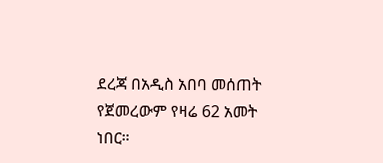ደረጃ በአዲስ አበባ መሰጠት የጀመረውም የዛሬ 62 አመት ነበር።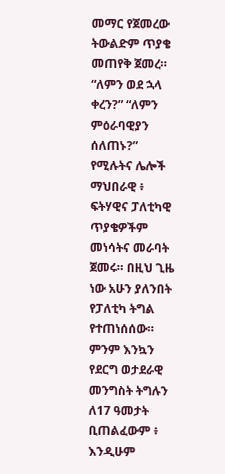መማር የጀመረው ትውልድም ጥያቄ መጠየቅ ጀመረ። “ለምን ወደ ኋላ ቀረን?” “ለምን ምዕራባዊያን ሰለጠኑ?” የሚሉትና ሌሎች ማህበራዊ ፥ ፍትሃዊና ፓለቲካዊ ጥያቄዎችም መነሳትና መራባት ጀመሩ። በዚህ ጊዜ ነው አሁን ያለንበት የፓለቲካ ትግል የተጠነሰሰው። ምንም እንኳን የደርግ ወታደራዊ መንግስት ትግሉን ለ17 ዓመታት ቢጠልፈውም ፥ እንዲሁም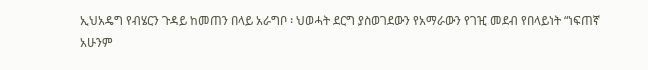ኢህአዴግ የብሄርን ጉዳይ ከመጠን በላይ አራግቦ ፡ ህወሓት ደርግ ያስወገደውን የአማራውን የገዢ መደብ የበላይነት “ነፍጠኛ አሁንም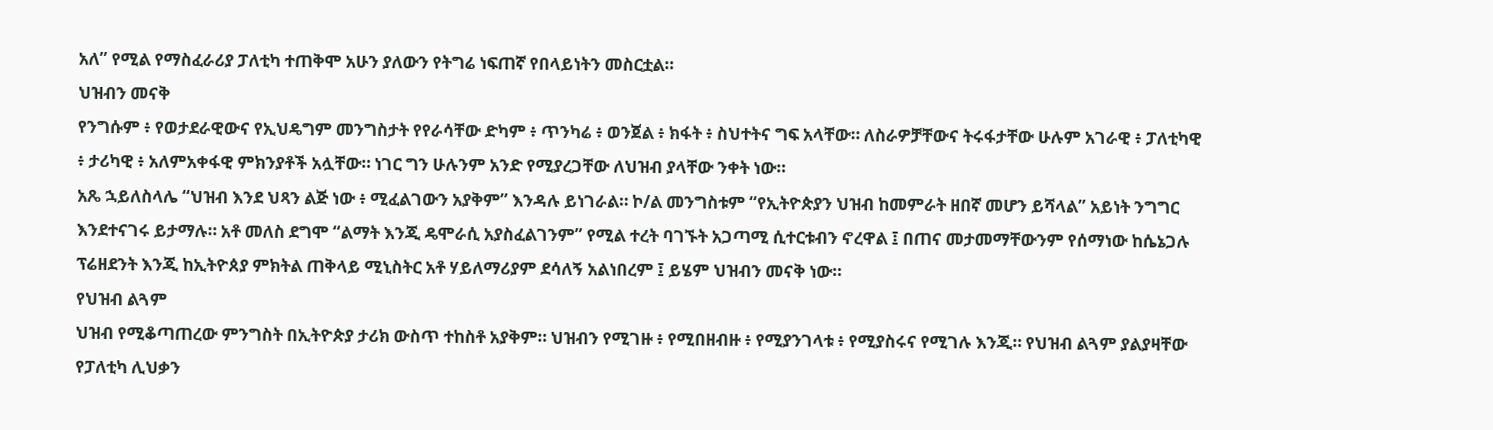አለ” የሚል የማስፈራሪያ ፓለቲካ ተጠቅሞ አሁን ያለውን የትግሬ ነፍጠኛ የበላይነትን መስርቷል።
ህዝብን መናቅ
የንግሱም ፥ የወታደራዊውና የኢህዴግም መንግስታት የየራሳቸው ድካም ፥ ጥንካሬ ፥ ወንጀል ፥ ክፋት ፥ ስህተትና ግፍ አላቸው። ለስራዎቻቸውና ትሩፋታቸው ሁሉም አገራዊ ፥ ፓለቲካዊ ፥ ታሪካዊ ፥ አለምአቀፋዊ ምክንያቶች አሏቸው። ነገር ግን ሁሉንም አንድ የሚያረጋቸው ለህዝብ ያላቸው ንቀት ነው።
አጼ ኋይለስላሌ “ህዝብ እንደ ህጻን ልጅ ነው ፥ ሚፈልገውን አያቅም” እንዳሉ ይነገራል። ኮ/ል መንግስቱም “የኢትዮጵያን ህዝብ ከመምራት ዘበኛ መሆን ይሻላል” አይነት ንግግር እንደተናገሩ ይታማሉ። አቶ መለስ ደግሞ “ልማት እንጂ ዴሞራሲ አያስፈልገንም” የሚል ተረት ባገኙት አጋጣሚ ሲተርቱብን ኖረዋል ፤ በጠና መታመማቸውንም የሰማነው ከሴኔጋሉ ፕሬዘደንት እንጂ ከኢትዮጰያ ምክትል ጠቅላይ ሚኒስትር አቶ ሃይለማሪያም ደሳለኝ አልነበረም ፤ ይሄም ህዝብን መናቅ ነው።
የህዝብ ልጓም
ህዝብ የሚቆጣጠረው ምንግስት በኢትዮጵያ ታሪክ ውስጥ ተከስቶ አያቅም። ህዝብን የሚገዙ ፥ የሚበዘብዙ ፥ የሚያንገላቱ ፥ የሚያስሩና የሚገሉ እንጂ። የህዝብ ልጓም ያልያዛቸው የፓለቲካ ሊህቃን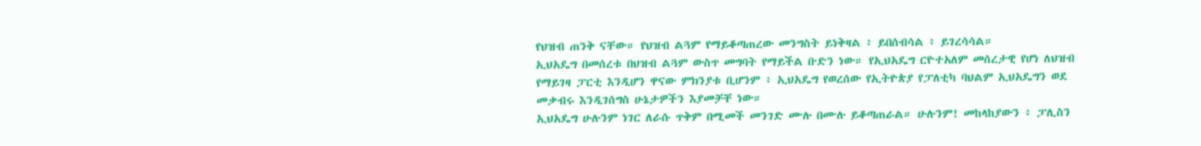የህዝብ ጠንቅ ናቸው። የህዝብ ልጓም የማይቆጣጠረው መንግስት ይነቅዛል ፥ ይበሰብሳል ፥ ይገረሳሳል።
ኢህአዴግ በመሰረቱ በህዝብ ልጓም ውስጥ መግባት የማይችል ቡድን ነው። የኢህአዴግ ርዮተአለም መሰረታዊ የሆነ ለህዝብ የማይገዛ ፓርቲ እንዲሆን ዋናው ምክንያቱ ቢሆንም ፥ ኢህአዴግ የወረሰው የኢትዮጵያ የፓለቲካ ባህልም ኢህአዴግን ወደ መቃብሩ እንዲገሰግስ ሁኔታዎችን እያመቻቸ ነው።
ኢህአዴግ ሁሉንም ነገር ለራሱ ጥቅም በሚመች መንገድ ሙሉ በሙሉ ይቆጣጠራል። ሁሉንም! መከላከያውን ፥ ፓሊስን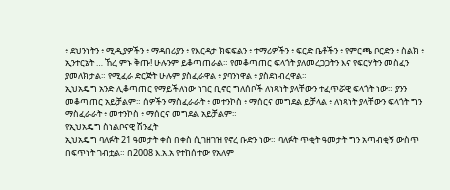፥ ደህንነትን ፥ ሚዲያዎችን ፥ ማዳበሪያን ፥ የእርዳታ ክፍፍልን ፥ ተማሪዎችን ፥ ፍርድ ቤቶችን ፥ የምርጫ ቦርድን ፥ ስልክ ፥ ኢንተርኔት … ኸረ ምኑ ቅጡ! ሁሉንም ይቆጣጠራል። የመቆጣጠር ፍላጎት ያለመረጋጋትን እና የፍርሃትን መስፈን ያመለክታል። የሚፈራ ድርጅት ሁሉም ያስፈራዋል ፥ ያባንነዋል ፥ ያስደነብረዋል።
ኢህአዴግ አንድ ሊቆጣጠር የማይችለነው ነገር ቢኖር ግለሰቦች ለነጻነት ያላቸውን ተፈጥሯዊ ፍላጎት ነው። ያንን መቆጣጠር አይቻልም። ሰዎችን ማስፈራራት ፥ መተንኮስ ፥ ማሰርና መግደል ይቻላል ፥ ለነጻነት ያላቸውን ፍላጎት ግን ማስፈራራት ፥ መተንኮስ ፥ ማሰርና መግደል አይቻልም።
የኢህአዴግ ስነልቦናዊ ሽንፈት
ኢህአዴግ ባለፉት 21 ዓመታት ቀስ በቀስ ሲገዘገዝ የኖረ ቡድን ነው። ባለፉት ጥቂት ዓመታት ግን አጣብቂኝ ውስጥ በፍጥነት ገብቷል። በ2008 እ.አ.አ የተከሰተው የአለም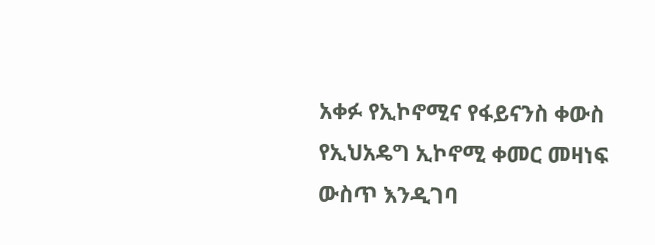አቀፉ የኢኮኖሚና የፋይናንስ ቀውስ የኢህአዴግ ኢኮኖሚ ቀመር መዛነፍ ውስጥ እንዲገባ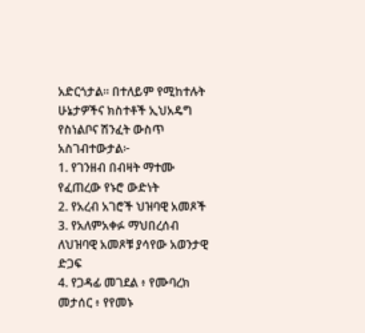አድርጎታል። በተለይም የሚከተሉት ሁኔታዎችና ክስተቶች ኢህአዴግ የስነልቦና ሽንፈት ውስጥ አስገብተውታል፦
1. የገንዘብ በብዛት ማተሙ የፈጠረው የኑሮ ውድነት
2. የአረብ አገሮች ህዝባዊ አመጾች
3. የአለምአቀፉ ማህበረሰብ ለህዝባዊ አመጾቹ ያሳየው አወንታዊ ድጋፍ
4. የጋዳፊ መገደል ፥ የሙባረክ መታሰር ፥ የየመኑ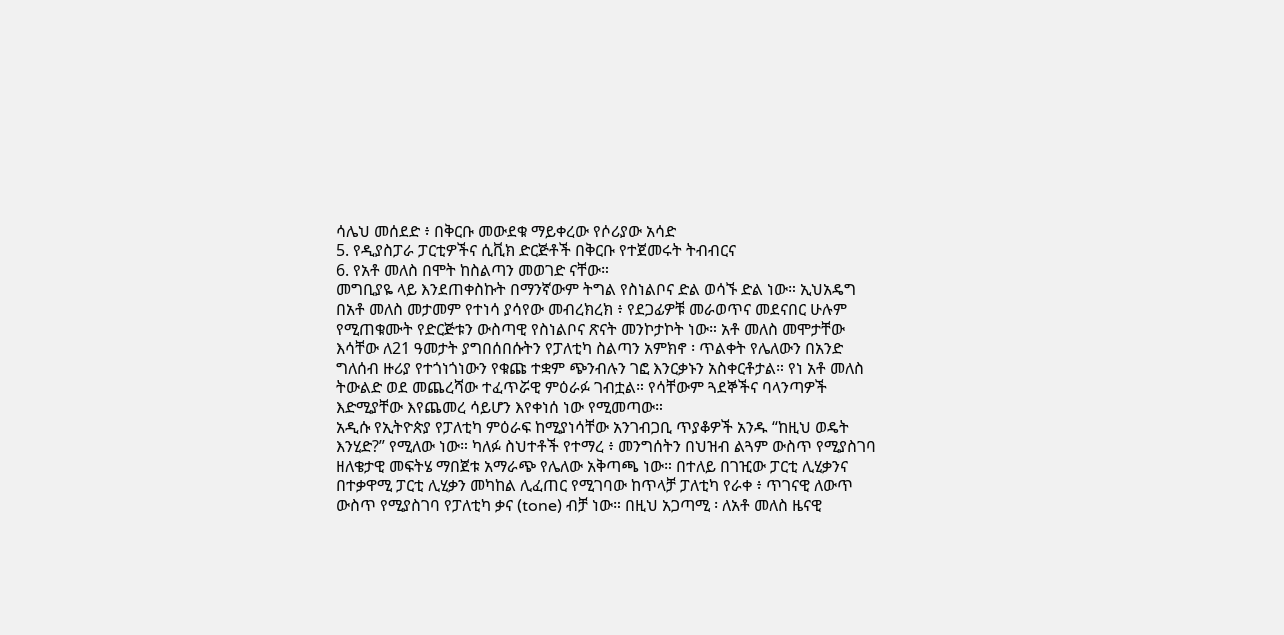ሳሌህ መሰደድ ፥ በቅርቡ መውደቁ ማይቀረው የሶሪያው አሳድ
5. የዲያስፓራ ፓርቲዎችና ሲቪክ ድርጅቶች በቅርቡ የተጀመሩት ትብብርና
6. የአቶ መለስ በሞት ከስልጣን መወገድ ናቸው።
መግቢያዬ ላይ እንደጠቀስኩት በማንኛውም ትግል የስነልቦና ድል ወሳኙ ድል ነው። ኢህአዴግ በአቶ መለስ መታመም የተነሳ ያሳየው መብረክረክ ፥ የደጋፊዎቹ መራወጥና መደናበር ሁሉም የሚጠቁሙት የድርጅቱን ውስጣዊ የስነልቦና ጽናት መንኮታኮት ነው። አቶ መለስ መሞታቸው እሳቸው ለ21 ዓመታት ያግበሰበሱትን የፓለቲካ ስልጣን አምክኖ ፡ ጥልቀት የሌለውን በአንድ ግለሰብ ዙሪያ የተጎነጎነውን የቁጩ ተቋም ጭንብሉን ገፎ እንርቃኑን አስቀርቶታል። የነ አቶ መለስ ትውልድ ወደ መጨረሻው ተፈጥሯዊ ምዕራፉ ገብቷል። የሳቸውም ጓደኞችና ባላንጣዎች እድሚያቸው እየጨመረ ሳይሆን እየቀነሰ ነው የሚመጣው።
አዲሱ የኢትዮጵያ የፓለቲካ ምዕራፍ ከሚያነሳቸው አንገብጋቢ ጥያቆዎች አንዱ “ከዚህ ወዴት እንሂድ?” የሚለው ነው። ካለፉ ስህተቶች የተማረ ፥ መንግሰትን በህዝብ ልጓም ውስጥ የሚያስገባ ዘለቄታዊ መፍትሄ ማበጀቱ አማራጭ የሌለው አቅጣጫ ነው። በተለይ በገዢው ፓርቲ ሊሂቃንና በተቃዋሚ ፓርቲ ሊሂቃን መካከል ሊፈጠር የሚገባው ከጥላቻ ፓለቲካ የራቀ ፥ ጥገናዊ ለውጥ ውስጥ የሚያስገባ የፓለቲካ ቃና (tone) ብቻ ነው። በዚህ አጋጣሚ ፡ ለአቶ መለስ ዜናዊ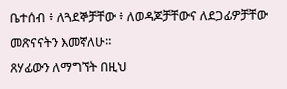ቤተሰብ ፥ ለጓደኞቻቸው ፥ ለወዳጆቻቸውና ለደጋፊዎቻቸው መጽናናትን እመኛለሁ።
ጸሃፊውን ለማግኘት በዚህ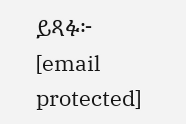ይጻፉ፦ [email protected]